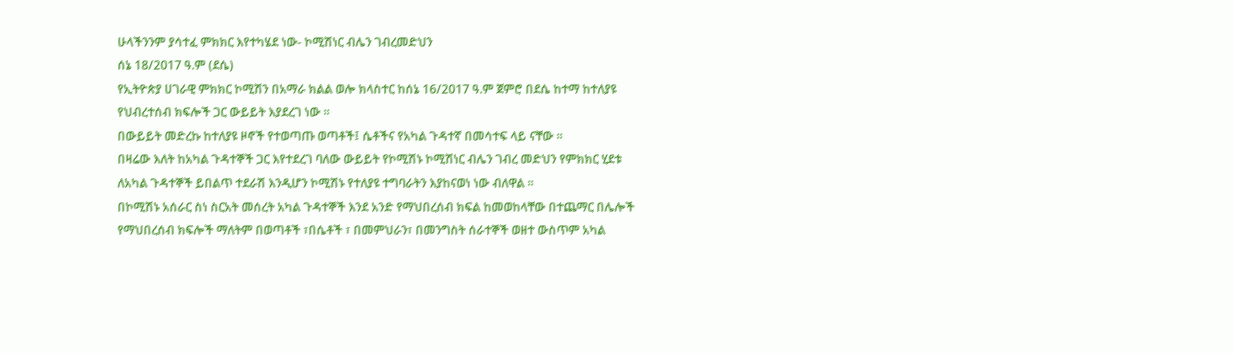ሁላችንንም ያሳተፈ ምክክር እየተካሄደ ነው- ኮሚሽነር ብሌን ገብረመድህን
ሰኔ 18/2017 ዓ.ም (ደሴ)
የኢትዮጵያ ሀገራዊ ምክክር ኮሚሽን በአማራ ክልል ወሎ ክላስተር ከሰኔ 16/2017 ዓ.ም ጀምሮ በደሴ ከተማ ከተለያዩ የህብረተሰብ ክፍሎች ጋር ውይይት እያደረገ ነው ፡፡
በውይይት መድረኩ ከተለያዩ ዞኖች የተወጣጡ ወጣቶች፤ ሴቶችና የአካል ጉዳተኛ በመሳተፍ ላይ ናቸው ፡፡
በዛሬው እለት ከአካል ጉዳተኞች ጋር እየተደረገ ባለው ውይይት የኮሚሽኑ ኮሚሽነር ብሌን ገብረ መድህን የምክክር ሂደቱ ለአካል ጉዳተኞች ይበልጥ ተደራሽ እንዲሆን ኮሚሽኑ የተለያዩ ተግባራትን እያከናወነ ነው ብለዋል ፡፡
በኮሚሽኑ አሰራር ስነ ስርአት መሰረት አካል ጉዳተኞች እንደ አንድ የማህበረሰብ ክፍል ከመወከላቸው በተጨማር በሌሎች የማህበረሰብ ክፍሎች ማለትም በወጣቶች ፣በሴቶች ፣ በመምህራን፣ በመንግስት ሰራተኞች ወዘተ ውስጥም አካል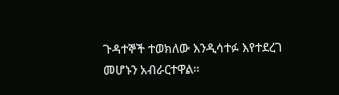ጉዳተኞች ተወክለው እንዲሳተፉ እየተደረገ መሆኑን አብራርተዋል፡፡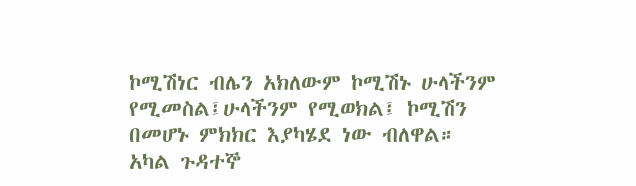ኮሚሽነር ብሌን አክለውም ኮሚሽኑ ሁላችንም የሚመስል፤ሁላችንም የሚወክል፤ ኮሚሽን በመሆኑ ምክክር እያካሄደ ነው ብለዋል።
አካል ጉዳተኞ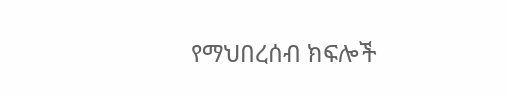የማህበረሰብ ክፍሎች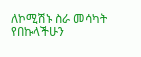ለኮሚሽኑ ስራ መሳካት የበኩላችሁን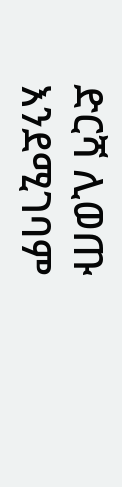ድርሻ ሊወጡ እንደሚገባም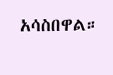አሳስበዋል።